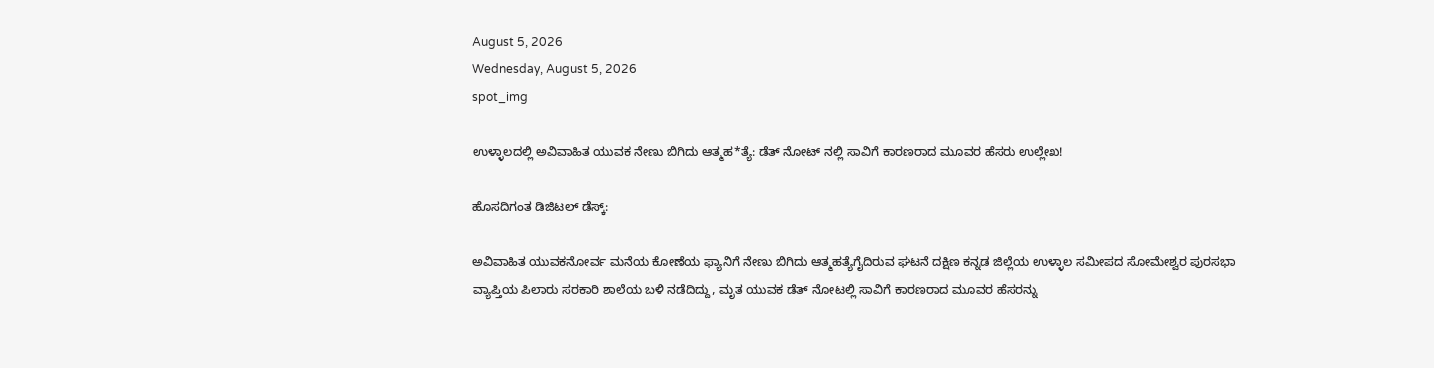August 5, 2026
Wednesday, August 5, 2026
spot_img

ಉಳ್ಳಾಲದಲ್ಲಿ ಅವಿವಾಹಿತ ಯುವಕ ನೇಣು ಬಿಗಿದು ಆತ್ಮಹ*ತ್ಯೆ: ಡೆತ್ ನೋಟ್ ನಲ್ಲಿ ಸಾವಿಗೆ ಕಾರಣರಾದ ಮೂವರ ಹೆಸರು ಉಲ್ಲೇಖ!

ಹೊಸದಿಗಂತ ಡಿಜಿಟಲ್ ಡೆಸ್ಕ್:

ಅವಿವಾಹಿತ ಯುವಕನೋರ್ವ ಮನೆಯ ಕೋಣೆಯ ಫ್ಯಾನಿಗೆ ನೇಣು ಬಿಗಿದು ಆತ್ಮಹತ್ಯೆಗೈದಿರುವ ಘಟನೆ‌ ದಕ್ಷಿಣ ಕನ್ನಡ ಜಿಲ್ಲೆಯ ಉಳ್ಳಾಲ ಸಮೀಪದ ಸೋಮೇಶ್ವರ ಪುರಸಭಾ ವ್ಯಾಪ್ತಿಯ ಪಿಲಾರು ಸರಕಾರಿ ಶಾಲೆಯ ಬಳಿ ನಡೆದಿದ್ದು, ಮೃತ ಯುವಕ ಡೆತ್ ನೋಟಲ್ಲಿ ಸಾವಿಗೆ ಕಾರಣರಾದ ಮೂವರ ಹೆಸರನ್ನು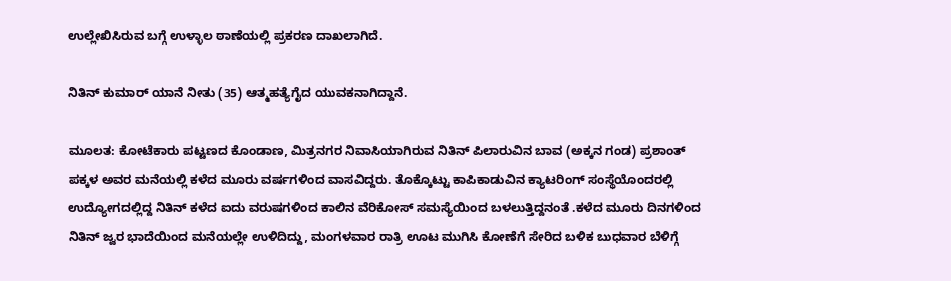ಉಲ್ಲೇಖಿಸಿರುವ ಬಗ್ಗೆ ಉಳ್ಳಾಲ ಠಾಣೆಯಲ್ಲಿ ಪ್ರಕರಣ ದಾಖಲಾಗಿದೆ.

ನಿತಿನ್ ಕುಮಾರ್ ಯಾನೆ ನೀತು (35) ಆತ್ಮಹತ್ಯೆಗೈದ ಯುವಕನಾಗಿದ್ದಾನೆ.

ಮೂಲತ: ಕೋಟೆಕಾರು ಪಟ್ಟಣದ ಕೊಂಡಾಣ, ಮಿತ್ರನಗರ ನಿವಾಸಿಯಾಗಿರುವ ನಿತಿನ್ ಪಿಲಾರುವಿನ ಬಾವ (ಅಕ್ಕನ ಗಂಡ) ಪ್ರಶಾಂತ್ ಪಕ್ಕಳ ಅವರ ಮನೆಯಲ್ಲಿ ಕಳೆದ ಮೂರು ವರ್ಷಗಳಿಂದ ವಾಸವಿದ್ದರು. ತೊಕ್ಕೊಟ್ಟು ಕಾಪಿಕಾಡುವಿನ ಕ್ಯಾಟರಿಂಗ್ ಸಂಸ್ಥೆಯೊಂದರಲ್ಲಿ ಉದ್ಯೋಗದಲ್ಲಿದ್ದ ನಿತಿನ್ ಕಳೆದ ಐದು ವರುಷಗಳಿಂದ ಕಾಲಿನ ವೆರಿಕೋಸ್ ಸಮಸ್ಯೆಯಿಂದ ಬಳಲುತ್ತಿದ್ದನಂತೆ .ಕಳೆದ ಮೂರು ದಿನಗಳಿಂದ ನಿತಿನ್ ಜ್ವರ ಭಾದೆಯಿಂದ ಮನೆಯಲ್ಲೇ ಉಳಿದಿದ್ದು, ಮಂಗಳವಾರ ರಾತ್ರಿ ಊಟ ಮುಗಿಸಿ ಕೋಣೆಗೆ ಸೇರಿದ ಬಳಿಕ ಬುಧವಾರ ಬೆಳಿಗ್ಗೆ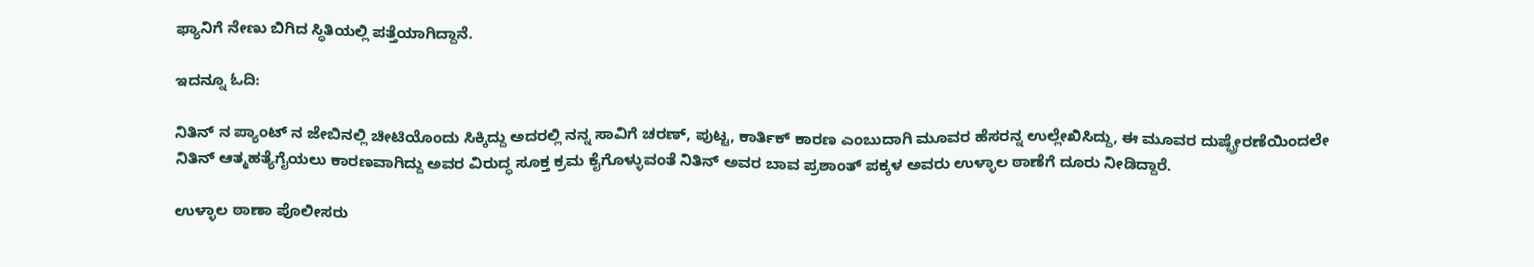ಫ್ಯಾನಿಗೆ ನೇಣು ಬಿಗಿದ ಸ್ಥಿತಿಯಲ್ಲಿ ಪತ್ತೆಯಾಗಿದ್ದಾನೆ.

ಇದನ್ನೂ ಓದಿ:

ನಿತಿನ್ ನ ಪ್ಯಾಂಟ್ ನ ಜೇಬಿನಲ್ಲಿ ಚೀಟಿಯೊಂದು ಸಿಕ್ಕಿದ್ದು ಅದರಲ್ಲಿ ನನ್ನ ಸಾವಿಗೆ ಚರಣ್, ಪುಟ್ಟ, ಕಾರ್ತಿಕ್ ಕಾರಣ ಎಂಬುದಾಗಿ ಮೂವರ ಹೆಸರನ್ನ ಉಲ್ಲೇಖಿಸಿದ್ದು, ಈ ಮೂವರ ದುಷ್ಪ್ರೇರಣೆಯಿಂದಲೇ ನಿತಿನ್ ಆತ್ಮಹತ್ಯೆಗೈಯಲು ಕಾರಣವಾಗಿದ್ದು ಅವರ ವಿರುದ್ಧ ಸೂಕ್ತ ಕ್ರಮ ಕೈಗೊಳ್ಳುವಂತೆ ನಿತಿನ್ ಅವರ ಬಾವ ಪ್ರಶಾಂತ್ ಪಕ್ಕಳ ಅವರು ಉಳ್ಳಾಲ ಠಾಣೆಗೆ ದೂರು ನೀಡಿದ್ದಾರೆ.

ಉಳ್ಳಾಲ ಠಾಣಾ ಪೊಲೀಸರು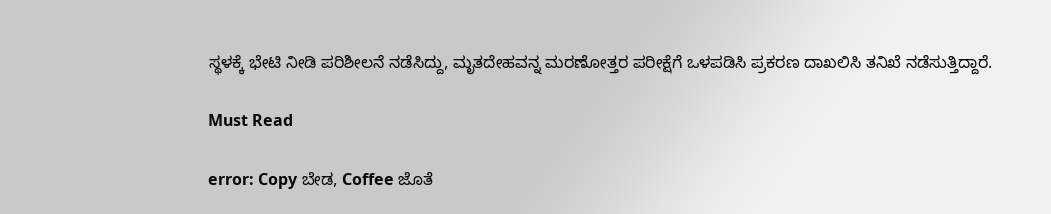ಸ್ಥಳಕ್ಕೆ ಭೇಟಿ ನೀಡಿ ಪರಿಶೀಲನೆ ನಡೆಸಿದ್ದು, ಮೃತದೇಹವನ್ನ ಮರಣೋತ್ತರ ಪರೀಕ್ಷೆಗೆ ಒಳಪಡಿಸಿ ಪ್ರಕರಣ ದಾಖಲಿಸಿ ತನಿಖೆ ನಡೆಸುತ್ತಿದ್ದಾರೆ.

Must Read

error: Copy ಬೇಡ, Coffee ಜೊತೆ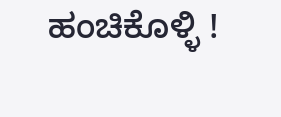ಹಂಚಿಕೊಳ್ಳಿ !